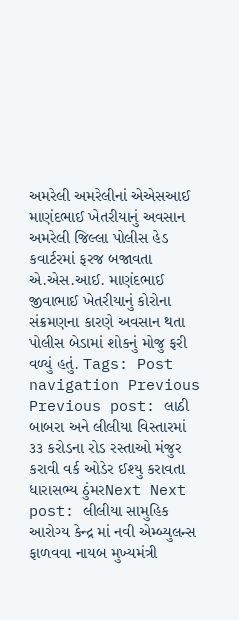અમરેલી અમરેલીનાં એએસઆઈ માણંદભાઈ ખેતરીયાનું અવસાન અમરેલી જિલ્લા પોલીસ હેડ કવાર્ટરમાં ફરજ બજાવતા એ.એસ.આઈ. માણંદભાઈ જીવાભાઈ ખેતરીયાનું કોરોના સંક્રમણના કારણે અવસાન થતા પોલીસ બેડામાં શોકનું મોજુ ફરી વળ્યું હતું. Tags: Post navigation Previous Previous post: લાઠી બાબરા અને લીલીયા વિસ્તારમાં ૩૩ કરોડના રોડ રસ્તાઓ મંજુર કરાવી વર્ક ઓડેર ઈશ્યુ કરાવતા ધારાસભ્ય ઠુંમરNext Next post: લીલીયા સામુહિક આરોગ્ય કેન્દ્ર માં નવી એમ્બ્યુલન્સ ફાળવવા નાયબ મુખ્યમંત્રી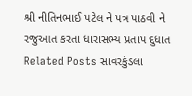શ્રી નીતિનભાઈ પટેલ ને પત્ર પાઠવી ને રજુઆત કરતા ધારાસભ્ય પ્રતાપ દુધાત Related Posts સાવરકુંડલા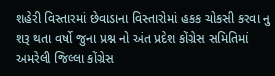શહેરી વિસ્તારમાં છેવાડાના વિસ્તારોમાં હકક ચોકસી કરવા નુ શરૂ થતા વર્ષો જુના પ્રશ્ન નો અંત પ્રદેશ કોંગ્રેસ સમિતિમાં અમરેલી જિલ્લા કોંગ્રેસ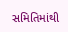સમિતિમાંથી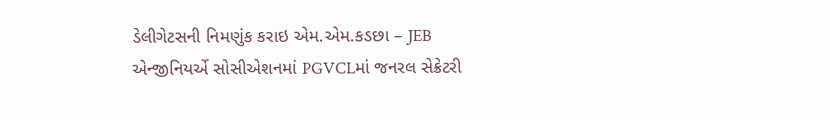ડેલીગેટસની નિમણુંક કરાઇ એમ.એમ.કડછા – JEB એન્જીનિયર્એ સોસીએશનમાં PGVCLમાં જનરલ સેક્રેટરી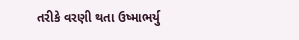તરીકે વરણી થતા ઉષ્માભર્યુ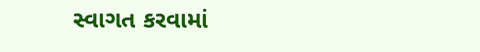સ્વાગત કરવામાં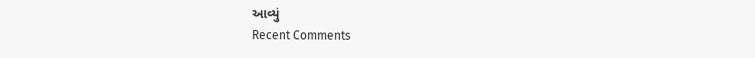આવ્યું
Recent Comments